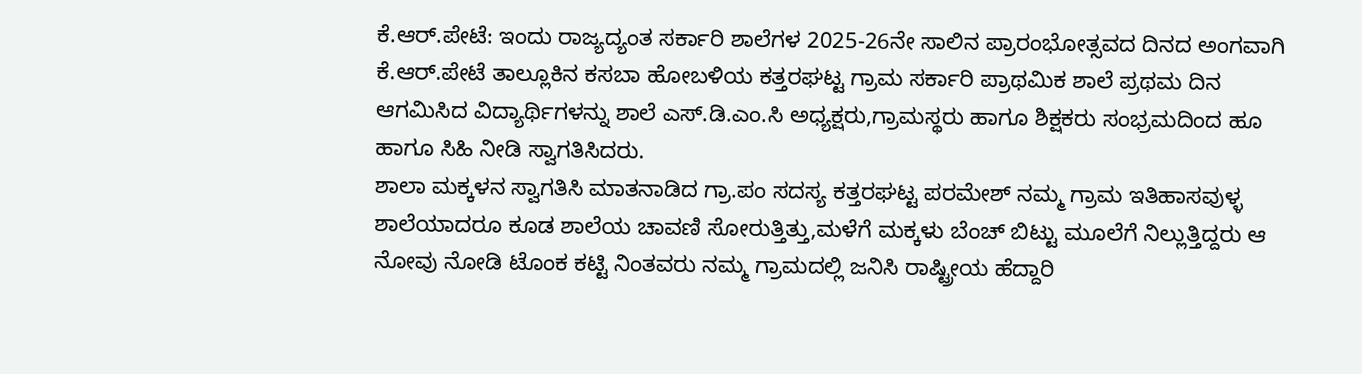ಕೆ.ಆರ್.ಪೇಟೆ: ಇಂದು ರಾಜ್ಯದ್ಯಂತ ಸರ್ಕಾರಿ ಶಾಲೆಗಳ 2025-26ನೇ ಸಾಲಿನ ಪ್ರಾರಂಭೋತ್ಸವದ ದಿನದ ಅಂಗವಾಗಿ ಕೆ.ಆರ್.ಪೇಟೆ ತಾಲ್ಲೂಕಿನ ಕಸಬಾ ಹೋಬಳಿಯ ಕತ್ತರಘಟ್ಟ ಗ್ರಾಮ ಸರ್ಕಾರಿ ಪ್ರಾಥಮಿಕ ಶಾಲೆ ಪ್ರಥಮ ದಿನ ಆಗಮಿಸಿದ ವಿದ್ಯಾರ್ಥಿಗಳನ್ನು ಶಾಲೆ ಎಸ್.ಡಿ.ಎಂ.ಸಿ ಅಧ್ಯಕ್ಷರು,ಗ್ರಾಮಸ್ಥರು ಹಾಗೂ ಶಿಕ್ಷಕರು ಸಂಭ್ರಮದಿಂದ ಹೂ ಹಾಗೂ ಸಿಹಿ ನೀಡಿ ಸ್ವಾಗತಿಸಿದರು.
ಶಾಲಾ ಮಕ್ಕಳನ ಸ್ವಾಗತಿಸಿ ಮಾತನಾಡಿದ ಗ್ರಾ.ಪಂ ಸದಸ್ಯ ಕತ್ತರಘಟ್ಟ ಪರಮೇಶ್ ನಮ್ಮ ಗ್ರಾಮ ಇತಿಹಾಸವುಳ್ಳ ಶಾಲೆಯಾದರೂ ಕೂಡ ಶಾಲೆಯ ಚಾವಣಿ ಸೋರುತ್ತಿತ್ತು,ಮಳೆಗೆ ಮಕ್ಕಳು ಬೆಂಚ್ ಬಿಟ್ಟು ಮೂಲೆಗೆ ನಿಲ್ಲುತ್ತಿದ್ದರು ಆ ನೋವು ನೋಡಿ ಟೊಂಕ ಕಟ್ಟಿ ನಿಂತವರು ನಮ್ಮ ಗ್ರಾಮದಲ್ಲಿ ಜನಿಸಿ ರಾಷ್ಟ್ರೀಯ ಹೆದ್ದಾರಿ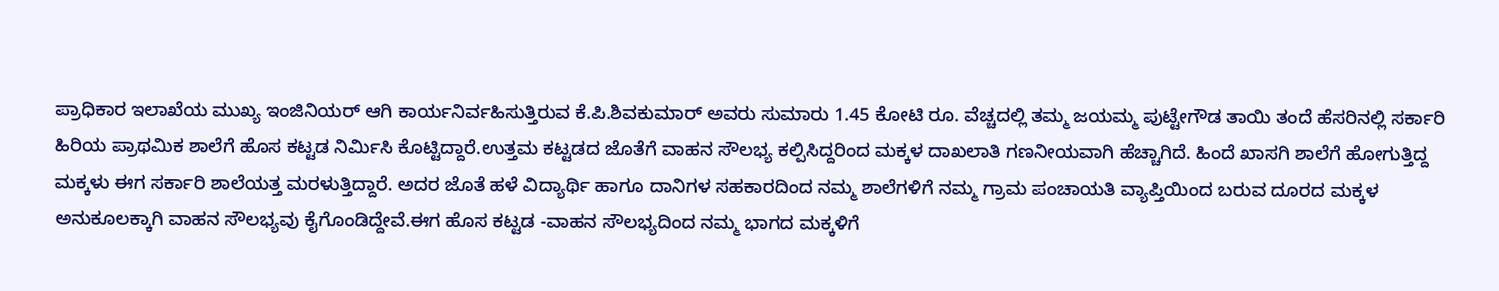ಪ್ರಾಧಿಕಾರ ಇಲಾಖೆಯ ಮುಖ್ಯ ಇಂಜಿನಿಯರ್ ಆಗಿ ಕಾರ್ಯನಿರ್ವಹಿಸುತ್ತಿರುವ ಕೆ.ಪಿ.ಶಿವಕುಮಾರ್ ಅವರು ಸುಮಾರು 1.45 ಕೋಟಿ ರೂ. ವೆಚ್ಚದಲ್ಲಿ ತಮ್ಮ ಜಯಮ್ಮ ಪುಟ್ಟೇಗೌಡ ತಾಯಿ ತಂದೆ ಹೆಸರಿನಲ್ಲಿ ಸರ್ಕಾರಿ ಹಿರಿಯ ಪ್ರಾಥಮಿಕ ಶಾಲೆಗೆ ಹೊಸ ಕಟ್ಟಡ ನಿರ್ಮಿಸಿ ಕೊಟ್ಟಿದ್ದಾರೆ.ಉತ್ತಮ ಕಟ್ಟಡದ ಜೊತೆಗೆ ವಾಹನ ಸೌಲಭ್ಯ ಕಲ್ಪಿಸಿದ್ದರಿಂದ ಮಕ್ಕಳ ದಾಖಲಾತಿ ಗಣನೀಯವಾಗಿ ಹೆಚ್ಚಾಗಿದೆ. ಹಿಂದೆ ಖಾಸಗಿ ಶಾಲೆಗೆ ಹೋಗುತ್ತಿದ್ದ ಮಕ್ಕಳು ಈಗ ಸರ್ಕಾರಿ ಶಾಲೆಯತ್ತ ಮರಳುತ್ತಿದ್ದಾರೆ. ಅದರ ಜೊತೆ ಹಳೆ ವಿದ್ಯಾರ್ಥಿ ಹಾಗೂ ದಾನಿಗಳ ಸಹಕಾರದಿಂದ ನಮ್ಮ ಶಾಲೆಗಳಿಗೆ ನಮ್ಮ ಗ್ರಾಮ ಪಂಚಾಯತಿ ವ್ಯಾಪ್ತಿಯಿಂದ ಬರುವ ದೂರದ ಮಕ್ಕಳ ಅನುಕೂಲಕ್ಕಾಗಿ ವಾಹನ ಸೌಲಭ್ಯವು ಕೈಗೊಂಡಿದ್ದೇವೆ.ಈಗ ಹೊಸ ಕಟ್ಟಡ -ವಾಹನ ಸೌಲಭ್ಯದಿಂದ ನಮ್ಮ ಭಾಗದ ಮಕ್ಕಳಿಗೆ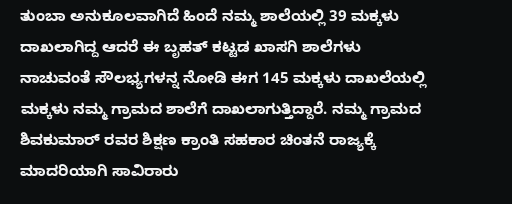ತುಂಬಾ ಅನುಕೂಲವಾಗಿದೆ ಹಿಂದೆ ನಮ್ಮ ಶಾಲೆಯಲ್ಲಿ 39 ಮಕ್ಕಳು ದಾಖಲಾಗಿದ್ದ ಆದರೆ ಈ ಬೃಹತ್ ಕಟ್ಟಡ ಖಾಸಗಿ ಶಾಲೆಗಳು ನಾಚುವಂತೆ ಸೌಲಭ್ಯಗಳನ್ನ ನೋಡಿ ಈಗ 145 ಮಕ್ಕಳು ದಾಖಲೆಯಲ್ಲಿ ಮಕ್ಕಳು ನಮ್ಮ ಗ್ರಾಮದ ಶಾಲೆಗೆ ದಾಖಲಾಗುತ್ತಿದ್ದಾರೆ. ನಮ್ಮ ಗ್ರಾಮದ ಶಿವಕುಮಾರ್ ರವರ ಶಿಕ್ಷಣ ಕ್ರಾಂತಿ ಸಹಕಾರ ಚಿಂತನೆ ರಾಜ್ಯಕ್ಕೆ ಮಾದರಿಯಾಗಿ ಸಾವಿರಾರು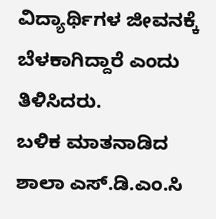ವಿದ್ಯಾರ್ಥಿಗಳ ಜೀವನಕ್ಕೆ ಬೆಳಕಾಗಿದ್ದಾರೆ ಎಂದು ತಿಳಿಸಿದರು.
ಬಳಿಕ ಮಾತನಾಡಿದ ಶಾಲಾ ಎಸ್.ಡಿ.ಎಂ.ಸಿ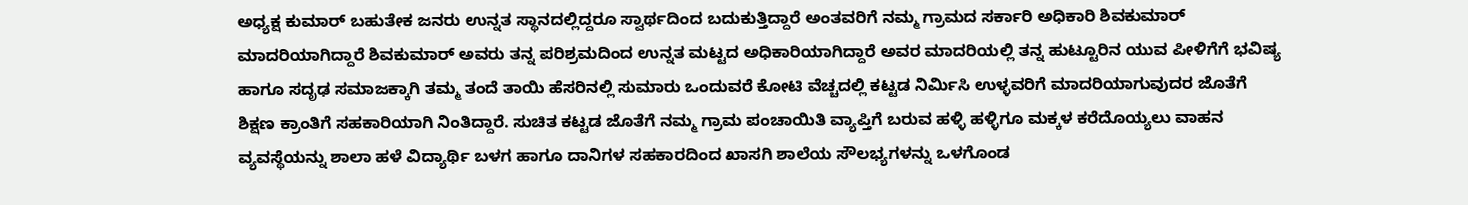ಅಧ್ಯಕ್ಷ ಕುಮಾರ್ ಬಹುತೇಕ ಜನರು ಉನ್ನತ ಸ್ಥಾನದಲ್ಲಿದ್ದರೂ ಸ್ವಾರ್ಥದಿಂದ ಬದುಕುತ್ತಿದ್ದಾರೆ ಅಂತವರಿಗೆ ನಮ್ಮ ಗ್ರಾಮದ ಸರ್ಕಾರಿ ಅಧಿಕಾರಿ ಶಿವಕುಮಾರ್ ಮಾದರಿಯಾಗಿದ್ದಾರೆ ಶಿವಕುಮಾರ್ ಅವರು ತನ್ನ ಪರಿಶ್ರಮದಿಂದ ಉನ್ನತ ಮಟ್ಟದ ಅಧಿಕಾರಿಯಾಗಿದ್ದಾರೆ ಅವರ ಮಾದರಿಯಲ್ಲಿ ತನ್ನ ಹುಟ್ಟೂರಿನ ಯುವ ಪೀಳಿಗೆಗೆ ಭವಿಷ್ಯ ಹಾಗೂ ಸದೃಢ ಸಮಾಜಕ್ಕಾಗಿ ತಮ್ಮ ತಂದೆ ತಾಯಿ ಹೆಸರಿನಲ್ಲಿ ಸುಮಾರು ಒಂದುವರೆ ಕೋಟಿ ವೆಚ್ಚದಲ್ಲಿ ಕಟ್ಟಡ ನಿರ್ಮಿಸಿ ಉಳ್ಳವರಿಗೆ ಮಾದರಿಯಾಗುವುದರ ಜೊತೆಗೆ ಶಿಕ್ಷಣ ಕ್ರಾಂತಿಗೆ ಸಹಕಾರಿಯಾಗಿ ನಿಂತಿದ್ದಾರೆ. ಸುಚಿತ ಕಟ್ಟಡ ಜೊತೆಗೆ ನಮ್ಮ ಗ್ರಾಮ ಪಂಚಾಯಿತಿ ವ್ಯಾಪ್ತಿಗೆ ಬರುವ ಹಳ್ಳಿ ಹಳ್ಳಿಗೂ ಮಕ್ಕಳ ಕರೆದೊಯ್ಯಲು ವಾಹನ ವ್ಯವಸ್ಥೆಯನ್ನು ಶಾಲಾ ಹಳೆ ವಿದ್ಯಾರ್ಥಿ ಬಳಗ ಹಾಗೂ ದಾನಿಗಳ ಸಹಕಾರದಿಂದ ಖಾಸಗಿ ಶಾಲೆಯ ಸೌಲಭ್ಯಗಳನ್ನು ಒಳಗೊಂಡ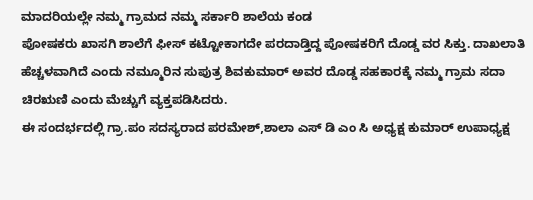ಮಾದರಿಯಲ್ಲೇ ನಮ್ಮ ಗ್ರಾಮದ ನಮ್ಮ ಸರ್ಕಾರಿ ಶಾಲೆಯ ಕಂಡ
ಪೋಷಕರು ಖಾಸಗಿ ಶಾಲೆಗೆ ಫೀಸ್ ಕಟ್ಟೋಕಾಗದೇ ಪರದಾಡ್ತಿದ್ದ ಪೋಷಕರಿಗೆ ದೊಡ್ಡ ವರ ಸಿಕ್ತು. ದಾಖಲಾತಿ ಹೆಚ್ಚಳವಾಗಿದೆ ಎಂದು ನಮ್ಮೂರಿನ ಸುಪುತ್ರ ಶಿವಕುಮಾರ್ ಅವರ ದೊಡ್ಡ ಸಹಕಾರಕ್ಕೆ ನಮ್ಮ ಗ್ರಾಮ ಸದಾ ಚಿರಋಣಿ ಎಂದು ಮೆಚ್ಚುಗೆ ವ್ಯಕ್ತಪಡಿಸಿದರು.
ಈ ಸಂದರ್ಭದಲ್ಲಿ ಗ್ರಾ.ಪಂ ಸದಸ್ಯರಾದ ಪರಮೇಶ್,ಶಾಲಾ ಎಸ್ ಡಿ ಎಂ ಸಿ ಅಧ್ಯಕ್ಷ ಕುಮಾರ್ ಉಪಾಧ್ಯಕ್ಷ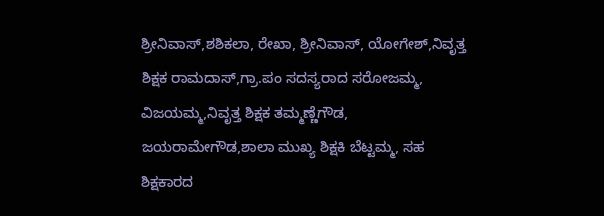ಶ್ರೀನಿವಾಸ್,ಶಶಿಕಲಾ, ರೇಖಾ, ಶ್ರೀನಿವಾಸ್, ಯೋಗೇಶ್,ನಿವೃತ್ತ ಶಿಕ್ಷಕ ರಾಮದಾಸ್,ಗ್ರಾ.ಪಂ ಸದಸ್ಯರಾದ ಸರೋಜಮ್ಮ, ವಿಜಯಮ್ಮ,ನಿವೃತ್ತ ಶಿಕ್ಷಕ ತಮ್ಮಣ್ಣೆಗೌಡ, ಜಯರಾಮೇಗೌಡ,ಶಾಲಾ ಮುಖ್ಯ ಶಿಕ್ಷಕಿ ಬೆಟ್ಟಮ್ಮ, ಸಹ ಶಿಕ್ಷಕಾರದ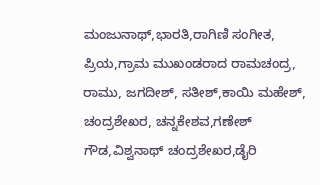ಮಂಜುನಾಥ್,ಭಾರತಿ,ರಾಗಿಣಿ ಸಂಗೀತ, ಪ್ರಿಯ,ಗ್ರಾಮ ಮುಖಂಡರಾದ ರಾಮಚಂದ್ರ, ರಾಮು, ಜಗದೀಶ್, ಸತೀಶ್,ಕಾಯಿ ಮಹೇಶ್, ಚಂದ್ರಶೇಖರ, ಚನ್ನಕೇಶವ,ಗಣೇಶ್ ಗೌಡ,ವಿಶ್ವನಾಥ್ ಚಂದ್ರಶೇಖರ,ಡೈರಿ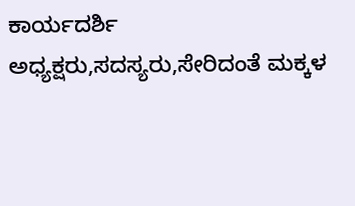ಕಾರ್ಯದರ್ಶಿ ಅಧ್ಯಕ್ಷರು,ಸದಸ್ಯರು,ಸೇರಿದಂತೆ ಮಕ್ಕಳ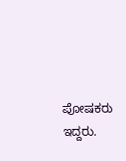ಪೋಷಕರು ಇದ್ದರು.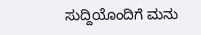ಸುದ್ದಿಯೊಂದಿಗೆ ಮನು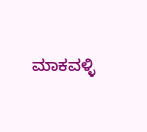ಮಾಕವಳ್ಳಿ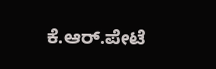ಕೆ.ಆರ್.ಪೇಟೆ